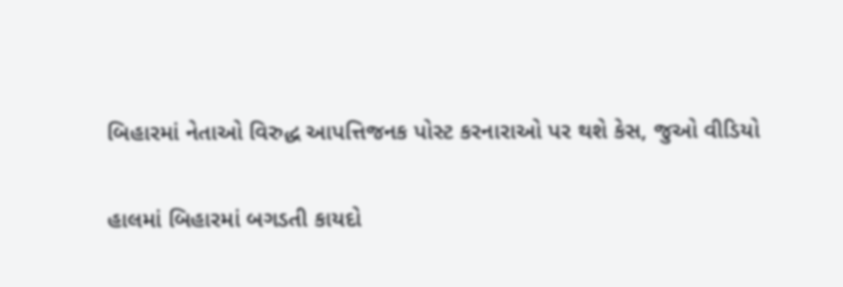બિહારમાં નેતાઓ વિરુદ્ધ આપત્તિજનક પોસ્ટ કરનારાઓ પર થશે કેસ, જુઓ વીડિયો

હાલમાં બિહારમાં બગડતી કાયદો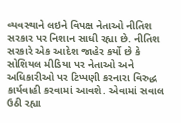વ્યવસ્થાને લઇને વિપક્ષ નેતાઓ નીતિશ સરકાર પર નિશાન સાધી રહ્યા છે. નીતિશ સરકારે એક આદેશ જાહેર કર્યો છે કે સોશિયલ મીડિયા પર નેતાઓ અને અધિકારીઓ પર ટિપ્પણી કરનારા વિરુદ્ધ કાર્યવાહી કરવામાં આવશે. એવામાં સવાલ ઉઠી રહ્યા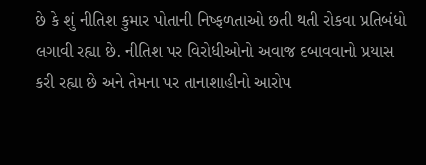છે કે શું નીતિશ કુમાર પોતાની નિષ્ફળતાઓ છતી થતી રોકવા પ્રતિબંધો લગાવી રહ્યા છે. નીતિશ પર વિરોધીઓનો અવાજ દબાવવાનો પ્રયાસ કરી રહ્યા છે અને તેમના પર તાનાશાહીનો આરોપ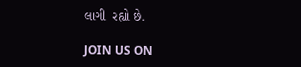લાગી  રહ્યો છે.

JOIN US ON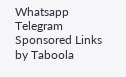Whatsapp
Telegram
Sponsored Links by Taboola